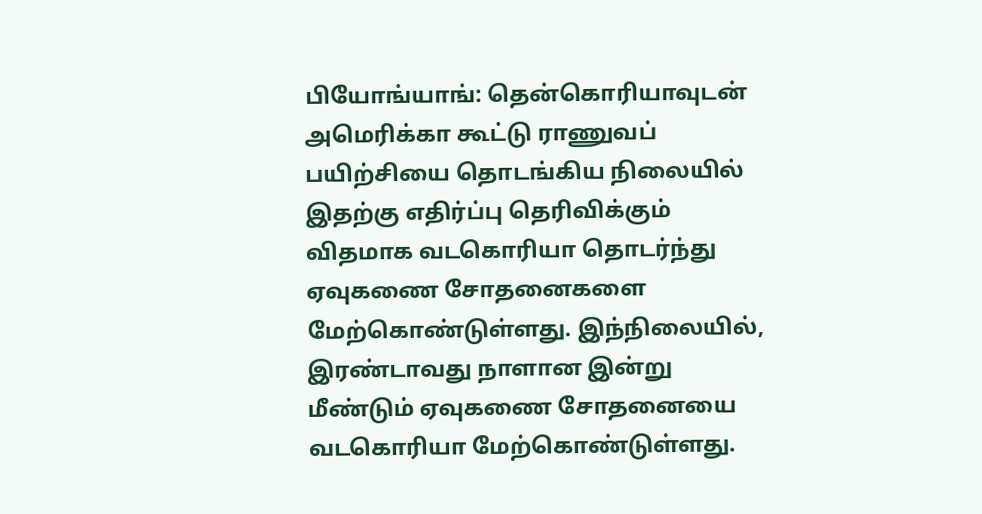பியோங்யாங்: தென்கொரியாவுடன் அமெரிக்கா கூட்டு ராணுவப் பயிற்சியை தொடங்கிய நிலையில் இதற்கு எதிர்ப்பு தெரிவிக்கும் விதமாக வடகொரியா தொடர்ந்து ஏவுகணை சோதனைகளை மேற்கொண்டுள்ளது. இந்நிலையில், இரண்டாவது நாளான இன்று மீண்டும் ஏவுகணை சோதனையை வடகொரியா மேற்கொண்டுள்ளது.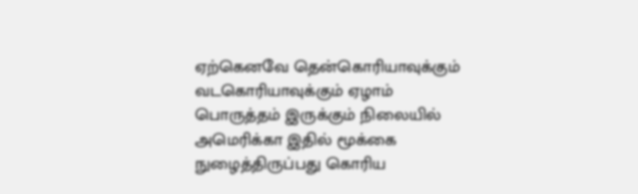ஏற்கெனவே தென்கொரியாவுக்கும் வடகொரியாவுக்கும் ஏழாம் பொருத்தம் இருக்கும் நிலையில் அமெரிக்கா இதில் மூக்கை நுழைத்திருப்பது கொரிய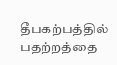தீபகற்பத்தில் பதற்றத்தை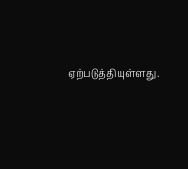ஏற்படுத்தியுள்ளது.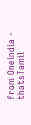from Oneindia - thatsTamil